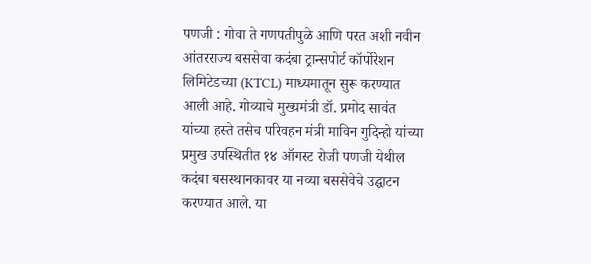पणजी : गोवा ते गणपतीपुळे आणि परत अशी नवीन आंतरराज्य बससेवा कदंबा ट्रान्सपोर्ट कॉर्पोरेशन लिमिटेडच्या (KTCL) माध्यमातून सुरू करण्यात आली आहे. गोव्याचे मुख्यमंत्री डॉ. प्रमोद सावंत यांच्या हस्ते तसेच परिवहन मंत्री माविन गुदिन्हो यांच्या प्रमुख उपस्थितीत १४ ऑगस्ट रोजी पणजी येथील कदंबा बसस्थानकावर या नव्या बससेवेचे उद्घाटन करण्यात आले. या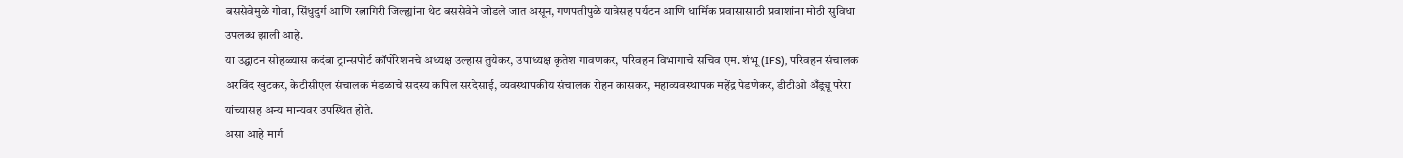बससेवेमुळे गोवा, सिंधुदुर्ग आणि रत्नागिरी जिल्ह्यांना थेट बससेवेने जोडले जात असून, गणपतीपुळे यात्रेसह पर्यटन आणि धार्मिक प्रवासासाठी प्रवाशांना मोठी सुविधा उपलब्ध झाली आहे.
या उद्घाटन सोहळ्यास कदंबा ट्रान्सपोर्ट कॉर्पोरेशनचे अध्यक्ष उल्हास तुयेकर, उपाध्यक्ष कृतेश गावणकर, परिवहन विभागाचे सचिव एम. शंभू (IFS), परिवहन संचालक अरविंद खुटकर, केटीसीएल संचालक मंडळाचे सदस्य कपिल सरदेसाई, व्यवस्थापकीय संचालक रोहन कासकर, महाव्यवस्थापक महेंद्र पेडणेकर, डीटीओ अँड्र्यू परेरा यांच्यासह अन्य मान्यवर उपस्थित होते.
असा आहे मार्ग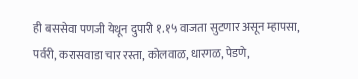ही बससेवा पणजी येथून दुपारी १.१५ वाजता सुटणार असून म्हापसा, पर्वरी, करासवाडा चार रस्ता, कोलवाळ, धारगळ, पेडणे,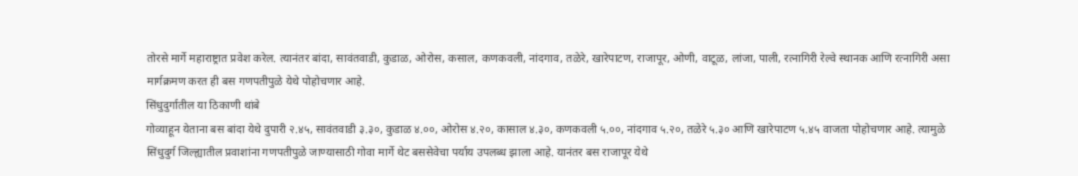तोरसे मार्गे महाराष्ट्रात प्रवेश करेल. त्यानंतर बांदा, सावंतवाडी, कुडाळ, ओरोस, कसाल, कणकवली, नांदगाव, तळेरे, खारेपाटण, राजापूर, ओणी, वाटूळ, लांजा, पाली, रत्नागिरी रेल्वे स्थानक आणि रत्नागिरी असा मार्गक्रमण करत ही बस गणपतीपुळे येथे पोहोचणार आहे.
सिंधुदुर्गातील या ठिकाणी थांबे
गोव्याहून येताना बस बांदा येथे दुपारी २.४५, सावंतवाडी ३.३०, कुडाळ ४.००, ओरोस ४.२०, कासाल ४.३०, कणकवली ५.००, नांदगाव ५.२०, तळेरे ५.३० आणि खारेपाटण ५.४५ वाजता पोहोचणार आहे. त्यामुळे सिंधुदुर्ग जिल्ह्यातील प्रवाशांना गणपतीपुळे जाण्यासाठी गोवा मार्गे थेट बससेवेचा पर्याय उपलब्ध झाला आहे. यानंतर बस राजापूर येथे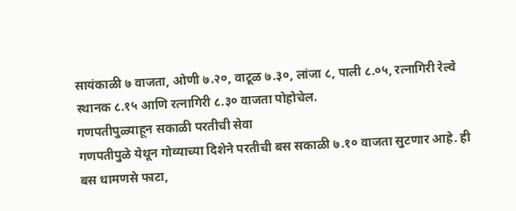सायंकाळी ७ वाजता, ओणी ७.२०, वाटूळ ७.३०, लांजा ८, पाली ८.०५, रत्नागिरी रेल्वे स्थानक ८.१५ आणि रत्नागिरी ८.३० वाजता पोहोचेल.
गणपतीपुळ्याहून सकाळी परतीची सेवा
गणपतीपुळे येथून गोव्याच्या दिशेने परतीची बस सकाळी ७.१० वाजता सुटणार आहे. ही बस धामणसे फाटा,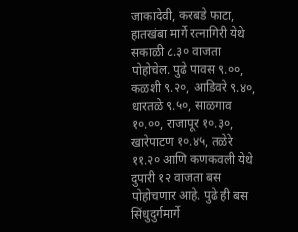जाकादेवी, करबडे फाटा, हातखंबा मार्गे रत्नागिरी येथे सकाळी ८.३० वाजता पोहोचेल. पुढे पावस ९.००, कळशी ९.२०, आडिवरे ९.४०, धारतळे ९.५०, साळगाव १०.००, राजापूर १०.३०, खारेपाटण १०.४५, तळेरे ११.२० आणि कणकवली येथे दुपारी १२ वाजता बस पोहोचणार आहे. पुढे ही बस सिंधुदुर्गमार्गे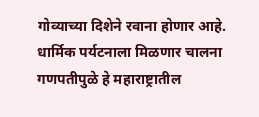गोव्याच्या दिशेने रवाना होणार आहे.
धार्मिक पर्यटनाला मिळणार चालना
गणपतीपुळे हे महाराष्ट्रातील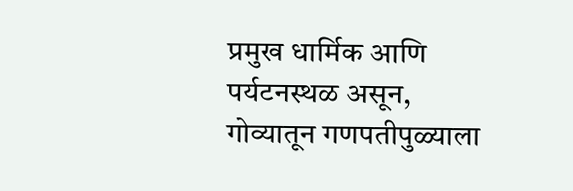प्रमुख धार्मिक आणि पर्यटनस्थळ असून, गोव्यातून गणपतीपुळ्याला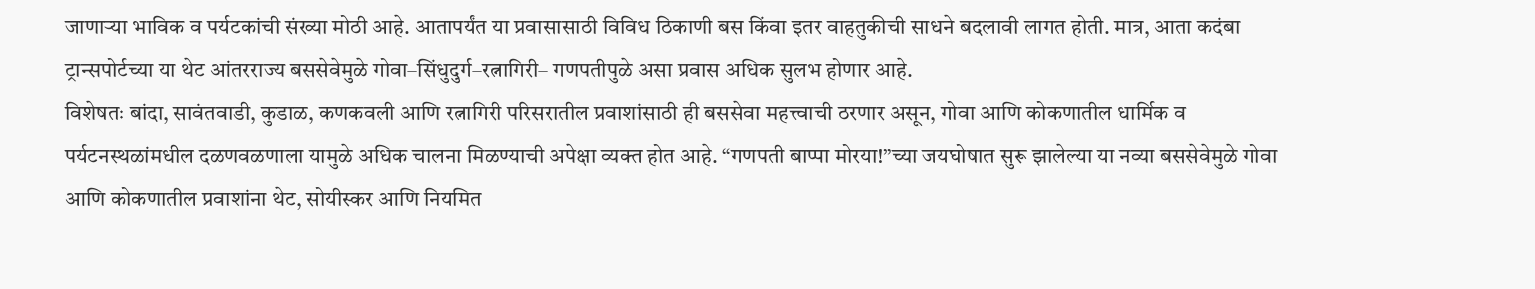जाणाऱ्या भाविक व पर्यटकांची संख्या मोठी आहे. आतापर्यंत या प्रवासासाठी विविध ठिकाणी बस किंवा इतर वाहतुकीची साधने बदलावी लागत होती. मात्र, आता कदंबा ट्रान्सपोर्टच्या या थेट आंतरराज्य बससेवेमुळे गोवा–सिंधुदुर्ग–रत्नागिरी– गणपतीपुळे असा प्रवास अधिक सुलभ होणार आहे.
विशेषतः बांदा, सावंतवाडी, कुडाळ, कणकवली आणि रत्नागिरी परिसरातील प्रवाशांसाठी ही बससेवा महत्त्वाची ठरणार असून, गोवा आणि कोकणातील धार्मिक व पर्यटनस्थळांमधील दळणवळणाला यामुळे अधिक चालना मिळण्याची अपेक्षा व्यक्त होत आहे. “गणपती बाप्पा मोरया!”च्या जयघोषात सुरू झालेल्या या नव्या बससेवेमुळे गोवा आणि कोकणातील प्रवाशांना थेट, सोयीस्कर आणि नियमित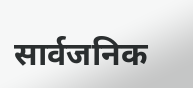सार्वजनिक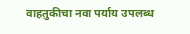वाहतुकीचा नवा पर्याय उपलब्ध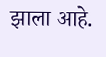झाला आहे.